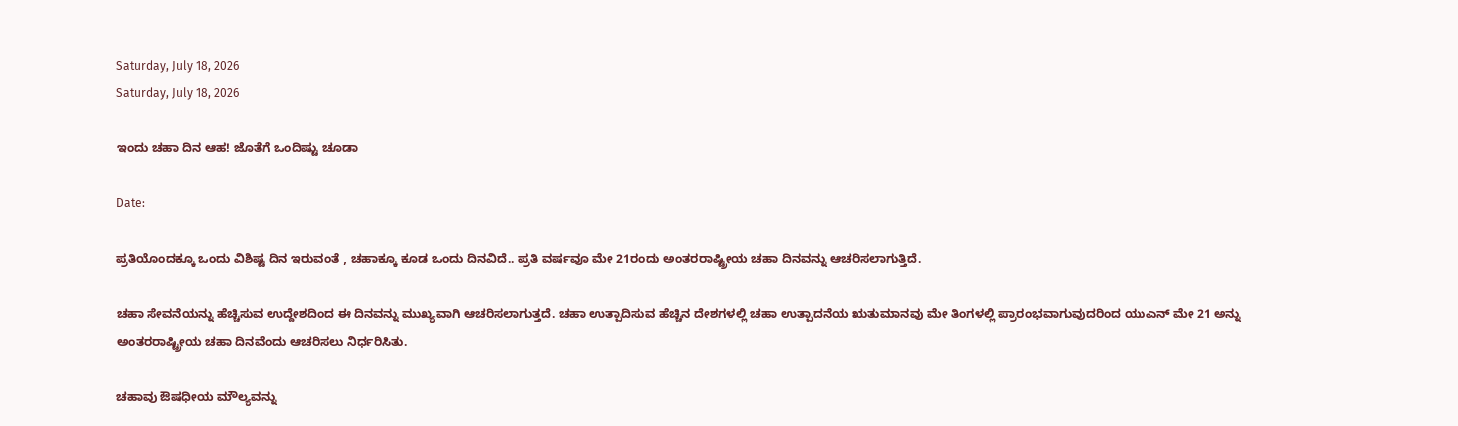Saturday, July 18, 2026
Saturday, July 18, 2026

ಇಂದು ಚಹಾ ದಿನ ಆಹ! ಜೊತೆಗೆ ಒಂದಿಷ್ಟು ಚೂಡಾ

Date:

ಪ್ರತಿಯೊಂದಕ್ಕೂ ಒಂದು ವಿಶಿಷ್ಟ ದಿನ ಇರುವಂತೆ , ಚಹಾಕ್ಕೂ ಕೂಡ ಒಂದು ದಿನವಿದೆ.. ಪ್ರತಿ ವರ್ಷವೂ ಮೇ 21ರಂದು ಅಂತರರಾಷ್ಟ್ರೀಯ ಚಹಾ ದಿನವನ್ನು ಆಚರಿಸಲಾಗುತ್ತಿದೆ.

ಚಹಾ ಸೇವನೆಯನ್ನು ಹೆಚ್ಚಿಸುವ ಉದ್ದೇಶದಿಂದ ಈ ದಿನವನ್ನು ಮುಖ್ಯವಾಗಿ ಆಚರಿಸಲಾಗುತ್ತದೆ. ಚಹಾ ಉತ್ಪಾದಿಸುವ ಹೆಚ್ಚಿನ ದೇಶಗಳಲ್ಲಿ ಚಹಾ ಉತ್ಪಾದನೆಯ ಋತುಮಾನವು ಮೇ ತಿಂಗಳಲ್ಲಿ ಪ್ರಾರಂಭವಾಗುವುದರಿಂದ ಯುಎನ್ ಮೇ 21 ಅನ್ನು ಅಂತರರಾಷ್ಟ್ರೀಯ ಚಹಾ ದಿನವೆಂದು ಆಚರಿಸಲು ನಿರ್ಧರಿಸಿತು.

ಚಹಾವು ಔಷಧೀಯ ಮೌಲ್ಯವನ್ನು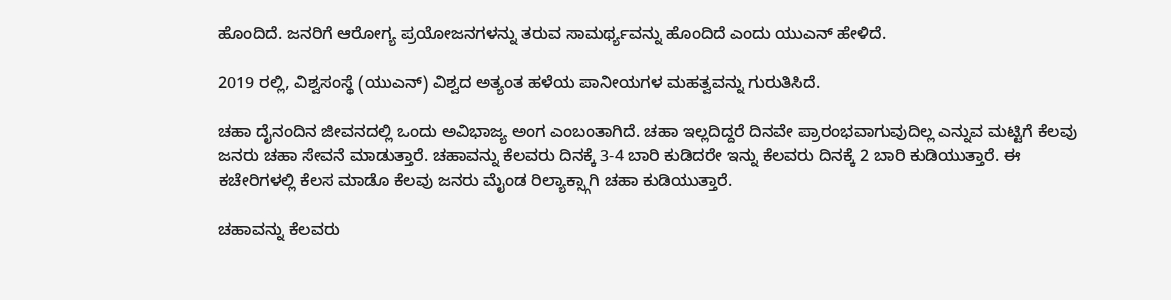ಹೊಂದಿದೆ. ಜನರಿಗೆ ಆರೋಗ್ಯ ಪ್ರಯೋಜನಗಳನ್ನು ತರುವ ಸಾಮರ್ಥ್ಯವನ್ನು ಹೊಂದಿದೆ ಎಂದು ಯುಎನ್ ಹೇಳಿದೆ.

2019 ರಲ್ಲಿ, ವಿಶ್ವಸಂಸ್ಥೆ (ಯುಎನ್) ವಿಶ್ವದ ಅತ್ಯಂತ ಹಳೆಯ ಪಾನೀಯಗಳ ಮಹತ್ವವನ್ನು ಗುರುತಿಸಿದೆ.

ಚಹಾ ದೈನಂದಿನ ಜೀವನದಲ್ಲಿ ಒಂದು ಅವಿಭಾಜ್ಯ ಅಂಗ ಎಂಬಂತಾಗಿದೆ. ಚಹಾ ಇಲ್ಲದಿದ್ದರೆ ದಿನವೇ ಪ್ರಾರಂಭವಾಗುವುದಿಲ್ಲ ಎನ್ನುವ ಮಟ್ಟಿಗೆ ಕೆಲವು ಜನರು ಚಹಾ ಸೇವನೆ ಮಾಡುತ್ತಾರೆ. ಚಹಾವನ್ನು ಕೆಲವರು ದಿನಕ್ಕೆ 3-4 ಬಾರಿ ಕುಡಿದರೇ ಇನ್ನು ಕೆಲವರು ದಿನಕ್ಕೆ 2 ಬಾರಿ ಕುಡಿಯುತ್ತಾರೆ. ಈ ಕಚೇರಿಗಳಲ್ಲಿ ಕೆಲಸ ಮಾಡೊ ಕೆಲವು ಜನರು ಮೈಂಡ ರಿಲ್ಯಾಕ್ಸ್ಗಾಗಿ ಚಹಾ ಕುಡಿಯುತ್ತಾರೆ.

ಚಹಾವನ್ನು ಕೆಲವರು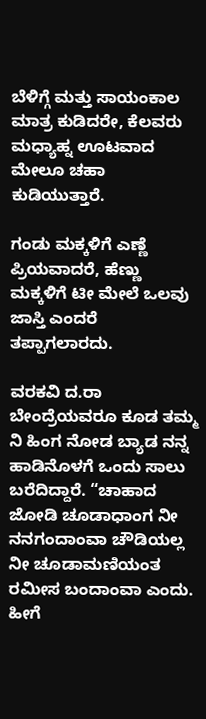ಬೆಳಿಗ್ಗೆ ಮತ್ತು ಸಾಯಂಕಾಲ ಮಾತ್ರ ಕುಡಿದರೇ, ಕೆಲವರು ಮಧ್ಯಾಹ್ನ ಊಟವಾದ ಮೇಲೂ ಚಹಾ ಕುಡಿಯುತ್ತಾರೆ.

ಗಂಡು ಮಕ್ಕಳಿಗೆ ಎಣ್ಣೆ ಪ್ರಿಯವಾದರೆ, ಹೆಣ್ಣು ಮಕ್ಕಳಿಗೆ ಟೀ ಮೇಲೆ ಒಲವು ಜಾಸ್ತಿ ಎಂದರೆ ತಪ್ಪಾಗಲಾರದು.

ವರಕವಿ ದ.ರಾ ಬೇಂದ್ರೆಯವರೂ ಕೂಡ ತಮ್ಮ ನಿ ಹಿಂಗ ನೋಡ ಬ್ಯಾಡ ನನ್ನ ಹಾಡಿನೊಳಗೆ ಒಂದು ಸಾಲು ಬರೆದಿದ್ದಾರೆ. “ಚಾಹಾದ ಜೋಡಿ ಚೂಡಾಧಾಂಗ ನೀ ನನಗಂದಾಂವಾ ಚೌಡಿಯಲ್ಲ ನೀ ಚೂಡಾಮಣಿಯಂತ ರಮೀಸ ಬಂದಾಂವಾ ಎಂದು. ಹೀಗೆ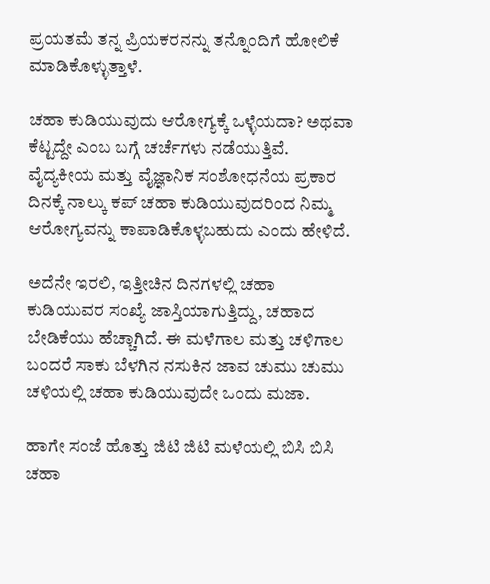ಪ್ರಯತಮೆ ತನ್ನ ಪ್ರಿಯಕರನನ್ನು ತನ್ನೊಂದಿಗೆ ಹೋಲಿಕೆ ಮಾಡಿಕೊಳ್ಳುತ್ತಾಳೆ.

ಚಹಾ ಕುಡಿಯುವುದು ಆರೋಗ್ಯಕ್ಕೆ ಒಳ್ಳೆಯದಾ? ಅಥವಾ ಕೆಟ್ಟದ್ದೇ ಎಂಬ ಬಗ್ಗೆ ಚರ್ಚೆಗಳು ನಡೆಯುತ್ತಿವೆ. ವೈದ್ಯಕೀಯ ಮತ್ತು ವೈಜ್ಞಾನಿಕ ಸಂಶೋಧನೆಯ ಪ್ರಕಾರ ದಿನಕ್ಕೆ ನಾಲ್ಕು ಕಪ್ ಚಹಾ ಕುಡಿಯುವುದರಿಂದ ನಿಮ್ಮ ಆರೋಗ್ಯವನ್ನು ಕಾಪಾಡಿಕೊಳ್ಳಬಹುದು ಎಂದು ಹೇಳಿದೆ.

ಅದೆನೇ ಇರಲಿ, ಇತ್ತೀಚಿನ ದಿನಗಳಲ್ಲಿ ಚಹಾ ಕುಡಿಯುವರ ಸಂಖ್ಯೆ ಜಾಸ್ತಿಯಾಗುತ್ತಿದ್ದು, ಚಹಾದ ಬೇಡಿಕೆಯು ಹೆಚ್ಚಾಗಿದೆ. ಈ ಮಳೆಗಾಲ ಮತ್ತು ಚಳಿಗಾಲ ಬಂದರೆ ಸಾಕು ಬೆಳಗಿನ ನಸುಕಿನ ಜಾವ ಚುಮು ಚುಮು ಚಳಿಯಲ್ಲಿ ಚಹಾ ಕುಡಿಯುವುದೇ ಒಂದು ಮಜಾ.

ಹಾಗೇ ಸಂಜೆ ಹೊತ್ತು ಜಿಟಿ ಜಿಟಿ ಮಳೆಯಲ್ಲಿ ಬಿಸಿ ಬಿಸಿ ಚಹಾ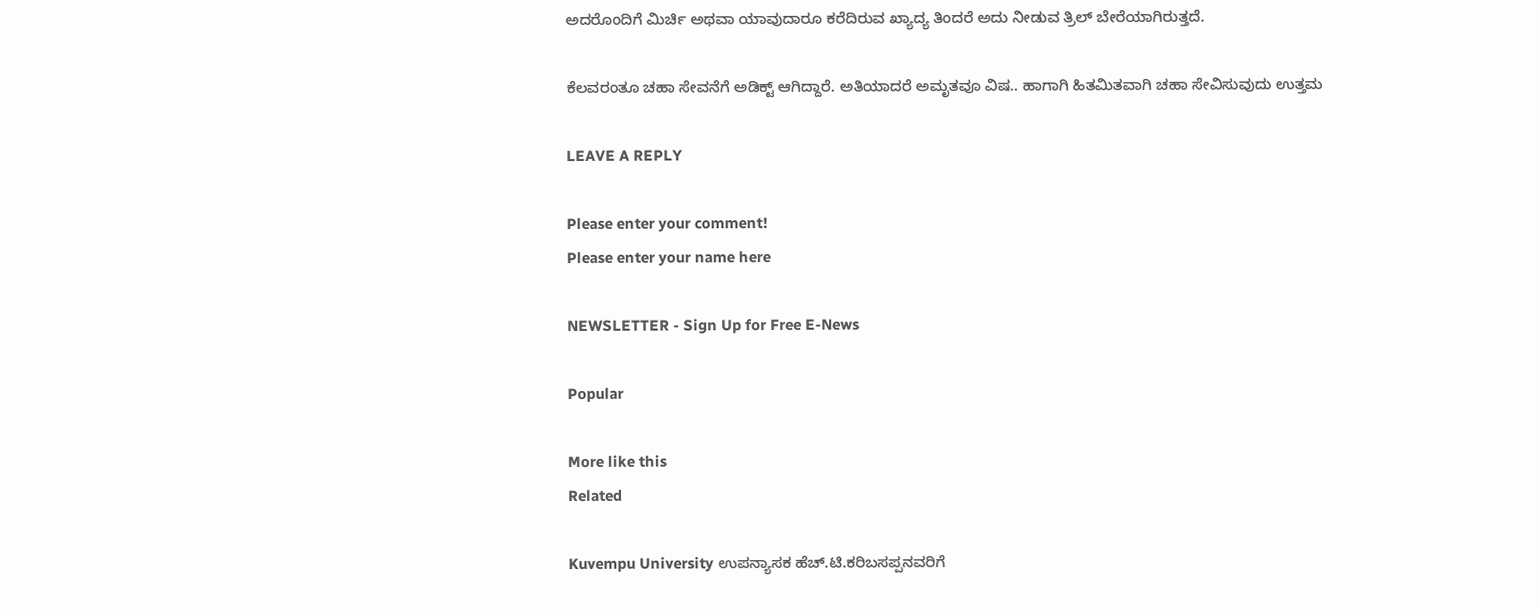ಅದರೊಂದಿಗೆ ಮಿರ್ಚಿ ಅಥವಾ ಯಾವುದಾರೂ ಕರೆದಿರುವ ಖ್ಯಾದ್ಯ ತಿಂದರೆ ಅದು ನೀಡುವ ತ್ರಿಲ್ ಬೇರೆಯಾಗಿರುತ್ತದೆ.

ಕೆಲವರಂತೂ ಚಹಾ ಸೇವನೆಗೆ ಅಡಿಕ್ಟ್ ಆಗಿದ್ದಾರೆ. ಅತಿಯಾದರೆ ಅಮೃತವೂ ವಿಷ.. ಹಾಗಾಗಿ ಹಿತಮಿತವಾಗಿ ಚಹಾ ಸೇವಿಸುವುದು ಉತ್ತಮ

LEAVE A REPLY

Please enter your comment!
Please enter your name here

NEWSLETTER - Sign Up for Free E-News

Popular

More like this
Related

Kuvempu University ಉಪನ್ಯಾಸಕ ಹೆಚ್.ಟಿ.ಕರಿಬಸಪ್ಪನವರಿಗೆ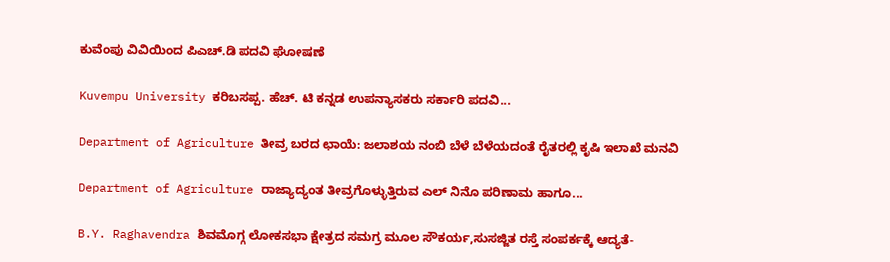ಕುವೆಂಪು ವಿವಿಯಿಂದ ಪಿಎಚ್.ಡಿ ಪದವಿ ಘೋಷಣೆ

Kuvempu University ಕರಿಬಸಪ್ಪ. ಹೆಚ್. ಟಿ ಕನ್ನಡ ಉಪನ್ಯಾಸಕರು ಸರ್ಕಾರಿ ಪದವಿ...

Department of Agriculture ತೀವ್ರ ಬರದ ಛಾಯೆ: ಜಲಾಶಯ ನಂಬಿ ಬೆಳೆ ಬೆಳೆಯದಂತೆ ರೈತರಲ್ಲಿ ಕೃಷಿ ಇಲಾಖೆ ಮನವಿ

Department of Agriculture ರಾಜ್ಯಾದ್ಯಂತ ತೀವ್ರಗೊಳ್ಳುತ್ತಿರುವ ಎಲ್ ನಿನೊ ಪರಿಣಾಮ ಹಾಗೂ...

B.Y. Raghavendra ಶಿವಮೊಗ್ಗ ಲೋಕಸಭಾ ಕ್ಷೇತ್ರದ ಸಮಗ್ರ ಮೂಲ ಸೌಕರ್ಯ,ಸುಸಜ್ಜಿತ ರಸ್ತೆ ಸಂಪರ್ಕಕ್ಕೆ ಆದ್ಯತೆ-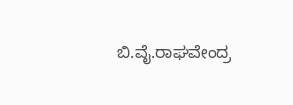ಬಿ.ವೈ.ರಾಘವೇಂದ್ರ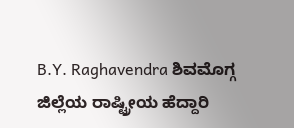B.Y. Raghavendra ಶಿವಮೊಗ್ಗ ಜಿಲ್ಲೆಯ ರಾಷ್ಟ್ರೀಯ ಹೆದ್ದಾರಿ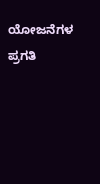ಯೋಜನೆಗಳ ಪ್ರಗತಿ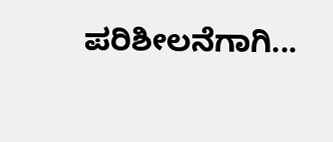ಪರಿಶೀಲನೆಗಾಗಿ...